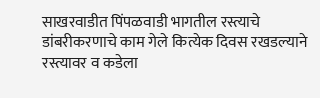साखरवाडीत पिंपळवाडी भागतील रस्त्याचे डांबरीकरणाचे काम गेले कित्येक दिवस रखडल्याने रस्त्यावर व कडेला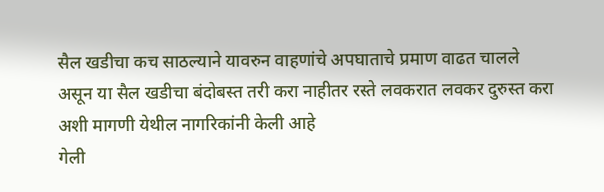सैल खडीचा कच साठल्याने यावरुन वाहणांचे अपघाताचे प्रमाण वाढत चालले असून या सैल खडीचा बंदोबस्त तरी करा नाहीतर रस्ते लवकरात लवकर दुरुस्त करा अशी मागणी येथील नागरिकांनी केली आहे
गेली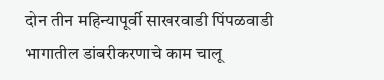दोन तीन महिन्यापूर्वी साखरवाडी पिंपळवाडी भागातील डांबरीकरणाचे काम चालू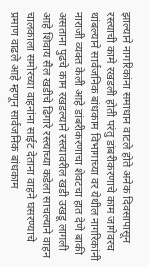झाल्याने नागरिकांना समाधान वाटले होते अनेक दिवसापासून रस्त्याची कामे रखडली होती परंतु डांबरीकरणाचे काम जागेवरच थांबल्याने सार्वजनिक बांधकाम विभागाच्या वर येथील नागरिकांनी नाराजी व्यक्त केली आहे डांबरीकरणाचा शेवटचा हात देणे बाकी असताना पुढचे काम रखडल्याने रस्त्यावरील खडी उखडू लागली आहे शिवाय सैल खडीचे ढिगारे रस्त्याच्या कडेला साचल्याने वाहन चालकाला समोरच्या वाहनांना साईट देताना वाहने घसरण्याचे प्रमाण वाढले आहे म्हणून सार्वजनिक बांधकाम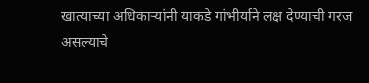खात्याच्या अधिकाऱ्यांनी याकडे गांभीर्याने लक्ष देण्याची गरज असल्याचे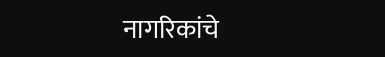नागरिकांचे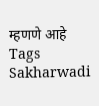म्हणणे आहे
Tags
Sakharwadi